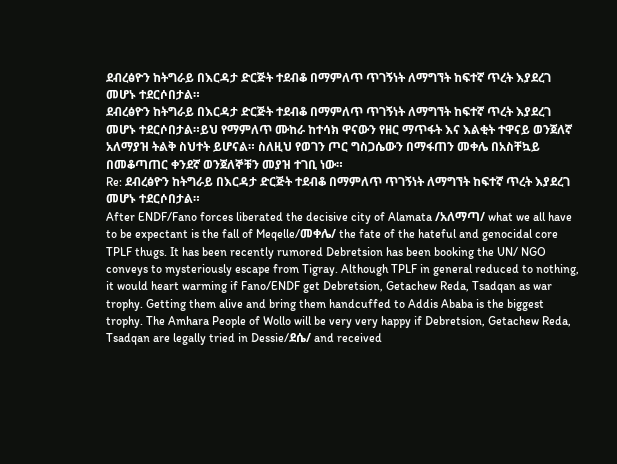ደብረፅዮን ከትግራይ በእርዳታ ድርጅት ተደብቆ በማምለጥ ጥገኝነት ለማግኘት ከፍተኛ ጥረት እያደረገ መሆኑ ተደርሶበታል።
ደብረፅዮን ከትግራይ በእርዳታ ድርጅት ተደብቆ በማምለጥ ጥገኝነት ለማግኘት ከፍተኛ ጥረት እያደረገ መሆኑ ተደርሶበታል።ይህ የማምለጥ ሙከራ ከተሳክ ዋናውን የዘር ማጥፋት እና እልቂት ተዋናይ ወንጀለኛ አለማያዝ ትልቅ ስህተት ይሆናል። ስለዚህ የወገን ጦር ግስጋሴውን በማፋጠን መቀሌ በአስቸኳይ በመቆጣጠር ቀንደኛ ወንጀለኞቹን መያዝ ተገቢ ነው።
Re: ደብረፅዮን ከትግራይ በእርዳታ ድርጅት ተደብቆ በማምለጥ ጥገኝነት ለማግኘት ከፍተኛ ጥረት እያደረገ መሆኑ ተደርሶበታል።
After ENDF/Fano forces liberated the decisive city of Alamata /አለማጣ/ what we all have to be expectant is the fall of Meqelle/መቀሌ/ the fate of the hateful and genocidal core TPLF thugs. It has been recently rumored Debretsion has been booking the UN/ NGO conveys to mysteriously escape from Tigray. Although TPLF in general reduced to nothing, it would heart warming if Fano/ENDF get Debretsion, Getachew Reda, Tsadqan as war trophy. Getting them alive and bring them handcuffed to Addis Ababa is the biggest trophy. The Amhara People of Wollo will be very very happy if Debretsion, Getachew Reda, Tsadqan are legally tried in Dessie/ደሴ/ and received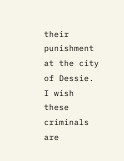their punishment at the city of Dessie. I wish these criminals are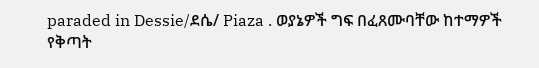paraded in Dessie/ደሴ/ Piaza . ወያኔዎች ግፍ በፈጸሙባቸው ከተማዎች የቅጣት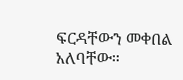ፍርዳቸውን መቀበል አለባቸው።